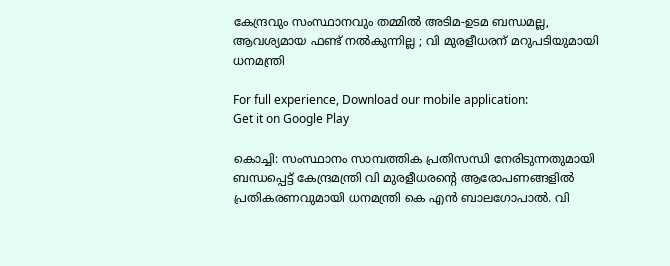കേന്ദ്രവും സംസ്ഥാനവും തമ്മില്‍ അടിമ-ഉടമ ബന്ധമല്ല, ആവശ്യമായ ഫണ്ട് നല്‍കുന്നില്ല ; വി മുരളീധരന് മറുപടിയുമായി ധനമന്ത്രി

For full experience, Download our mobile application:
Get it on Google Play

കൊച്ചി: സംസ്ഥാനം സാമ്പത്തിക പ്രതിസന്ധി നേരിടുന്നതുമായി ബന്ധപ്പെട്ട് കേന്ദ്രമന്ത്രി വി മുരളീധരന്റെ ആരോപണങ്ങളില്‍ പ്രതികരണവുമായി ധനമന്ത്രി കെ എൻ ബാലഗോപാല്‍. വി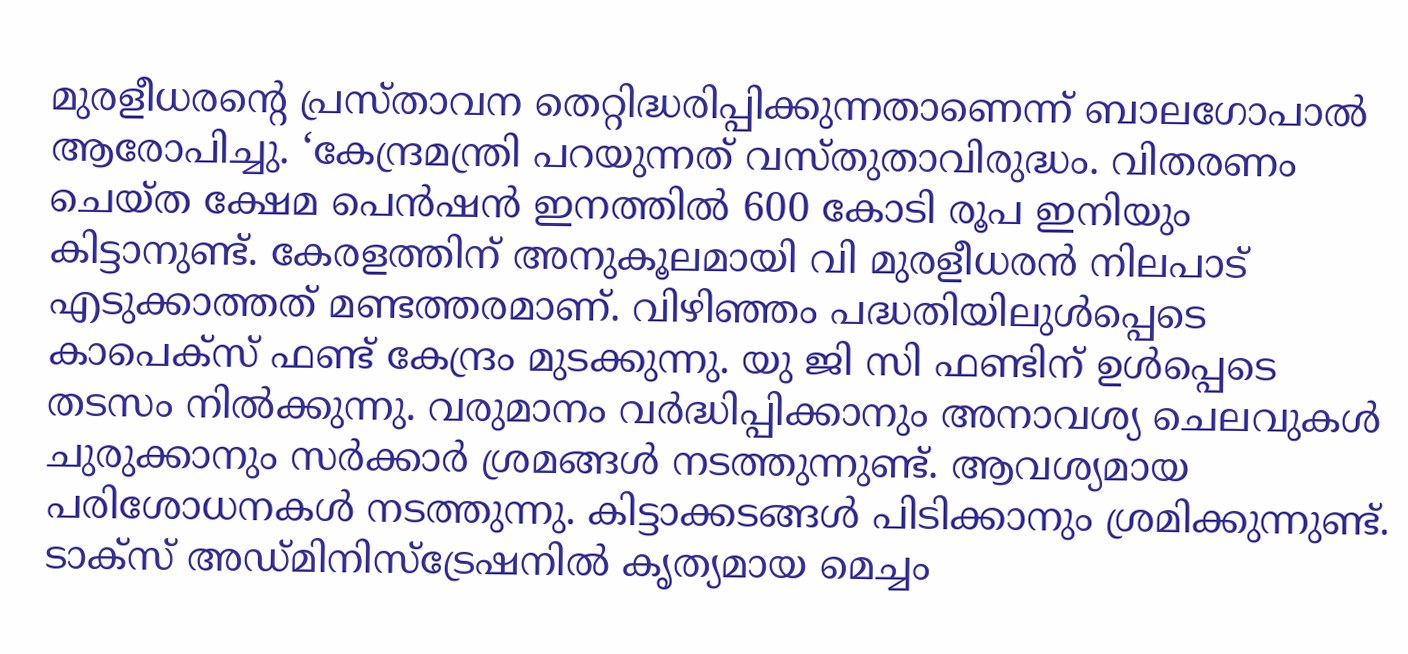മുരളീധരന്റെ പ്രസ്‌താവന തെറ്റിദ്ധരിപ്പിക്കുന്നതാണെന്ന് ബാലഗോപാല്‍ ആരോപിച്ചു. ‘കേന്ദ്രമന്ത്രി പറയുന്നത് വസ്‌തുതാവിരുദ്ധം. വിതരണം ചെയ്ത ക്ഷേമ പെൻഷൻ ഇനത്തില്‍ 600 കോടി രൂപ ഇനിയും കിട്ടാനുണ്ട്. കേരളത്തിന് അനുകൂലമായി വി മുരളീധരൻ നിലപാട് എടുക്കാത്തത് മണ്ടത്തരമാണ്. വിഴിഞ്ഞം പദ്ധതിയിലുള്‍പ്പെടെ കാപെക്‌സ് ഫണ്ട് കേന്ദ്രം മുടക്കുന്നു. യു ജി സി ഫണ്ടിന് ഉള്‍പ്പെടെ തടസം നില്‍ക്കുന്നു. വരുമാനം വര്‍ദ്ധിപ്പിക്കാനും അനാവശ്യ ചെലവുകള്‍ ചുരുക്കാനും സര്‍ക്കാര്‍ ശ്രമങ്ങള്‍ നടത്തുന്നുണ്ട്. ആവശ്യമായ പരിശോധനകള്‍ നടത്തുന്നു. കിട്ടാക്കടങ്ങള്‍ പിടിക്കാനും ശ്രമിക്കുന്നുണ്ട്. ടാക്‌സ് അഡ്‌മിനിസ്ട്രേഷനില്‍ കൃത്യമായ മെച്ചം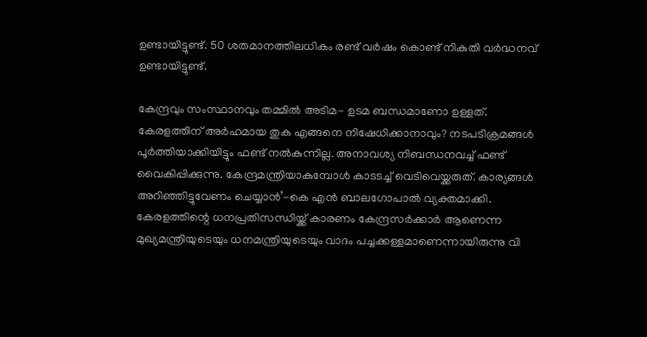ഉണ്ടായിട്ടുണ്ട്. 50 ശതമാനത്തിലധികം രണ്ട് വര്‍ഷം കൊണ്ട് നികുതി വര്‍ദ്ധനവ് ഉണ്ടായിട്ടുണ്ട്.

കേന്ദ്രവും സംസ്ഥാനവും തമ്മില്‍ അടിമ- ഉടമ ബന്ധമാണോ ഉള്ളത്. കേരളത്തിന് അര്‍ഹമായ തുക എങ്ങനെ നിഷേധിക്കാനാവും? നടപടിക്രമങ്ങള്‍ പൂര്‍ത്തിയാക്കിയിട്ടും ഫണ്ട് നല്‍കുന്നില്ല. അനാവശ്യ നിബന്ധനവച്ച്‌ ഫണ്ട് വൈകിപ്പിക്കുന്നു. കേന്ദ്രമന്ത്രിയാകുമ്പോള്‍ കാടടച്ച്‌ വെടിവെയ്ക്കരുത്. കാര്യങ്ങള്‍ അറിഞ്ഞിട്ടുവേണം ചെയ്യാൻ’-കെ എൻ ബാലഗോപാല്‍ വ്യക്തമാക്കി. കേരളത്തിന്റെ ധനപ്രതിസന്ധിയ്ക്ക് കാരണം കേന്ദ്രസര്‍ക്കാര്‍‌ ആണെന്ന മുഖ്യമന്ത്രിയുടെയും ധനമന്ത്രിയുടെയും വാദം പച്ചക്കള്ളമാണെന്നായിരുന്നു വി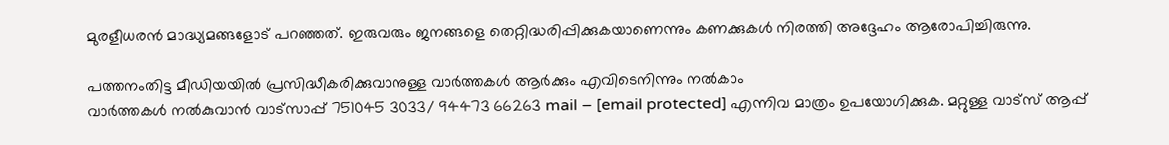മുരളീധരൻ മാദ്ധ്യമങ്ങളോട് പറഞ്ഞത്. ഇരുവരും ജനങ്ങളെ തെറ്റിദ്ധരിപ്പിക്കുകയാണെന്നും കണക്കുകള്‍ നിരത്തി അദ്ദേഹം ആരോപിച്ചിരുന്നു.

പത്തനംതിട്ട മീഡിയയില്‍ പ്രസിദ്ധീകരിക്കുവാനുള്ള വാര്‍ത്തകള്‍ ആര്‍ക്കും എവിടെനിന്നും നല്‍കാം
വാര്‍ത്തകള്‍ നല്‍കുവാന്‍ വാട്സാപ്പ് 751045 3033/ 94473 66263 mail – [email protected] എന്നിവ മാത്രം ഉപയോഗിക്കുക. മറ്റുള്ള വാട്സ് ആപ്പ്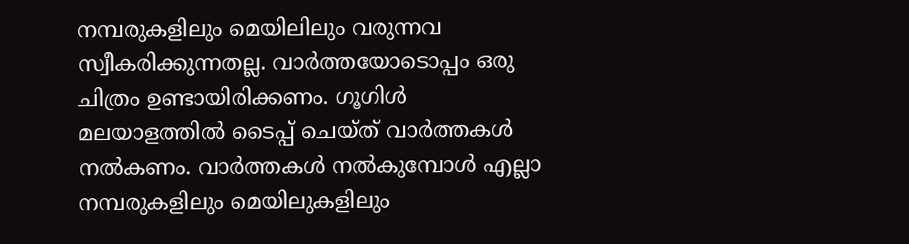നമ്പരുകളിലും മെയിലിലും വരുന്നവ സ്വീകരിക്കുന്നതല്ല. വാര്‍ത്തയോടൊപ്പം ഒരു ചിത്രം ഉണ്ടായിരിക്കണം. ഗൂഗിള്‍ മലയാളത്തില്‍ ടൈപ്പ് ചെയ്ത് വാര്‍ത്തകള്‍ നല്‍കണം. വാര്‍ത്തകള്‍ നല്‍കുമ്പോള്‍ എല്ലാ നമ്പരുകളിലും മെയിലുകളിലും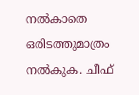നല്‍കാതെ ഒരിടത്തുമാത്രം നല്‍കുക. ചീഫ്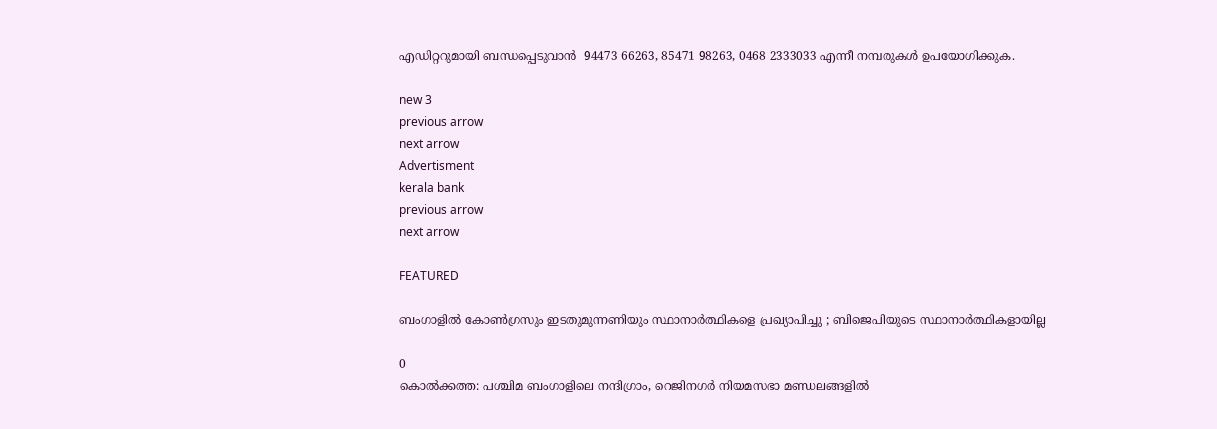എഡിറ്ററുമായി ബന്ധപ്പെടുവാന്‍  94473 66263, 85471 98263, 0468 2333033 എന്നീ നമ്പരുകള്‍ ഉപയോഗിക്കുക.

new 3
previous arrow
next arrow
Advertisment
kerala bank
previous arrow
next arrow

FEATURED

ബംഗാളിൽ കോൺഗ്രസും ഇടതുമുന്നണിയും സ്ഥാനാർത്ഥികളെ പ്രഖ്യാപിച്ചു ; ബിജെപിയുടെ സ്ഥാനാർത്ഥികളായില്ല

0
കൊൽക്കത്ത: പശ്ചിമ ബംഗാളിലെ നന്ദിഗ്രാം, റെജിനഗർ നിയമസഭാ മണ്ഡലങ്ങളിൽ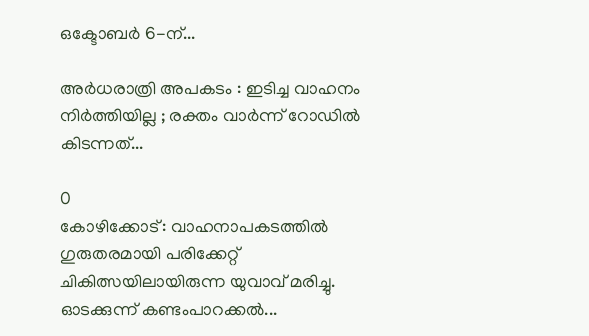ഒക്ടോബർ 6-ന്...

അർധരാത്രി അപകടം : ഇടിച്ച വാഹനം നിർത്തിയില്ല ; രക്തം വാർന്ന് റോഡിൽ കിടന്നത്...

0
കോഴിക്കോട്: വാഹനാപകടത്തില്‍ ഗുരുതരമായി പരിക്കേറ്റ് ചികിത്സയിലായിരുന്ന യുവാവ് മരിച്ചു. ഓടക്കുന്ന് കണ്ടംപാറക്കല്‍...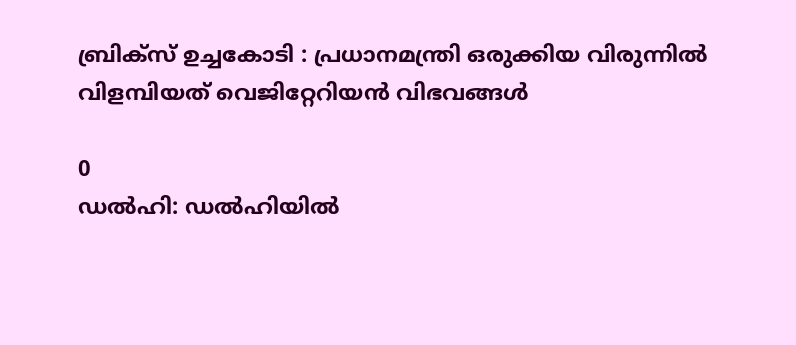ബ്രിക്‌സ് ഉച്ചകോടി : പ്രധാനമന്ത്രി ഒരുക്കിയ വിരുന്നിൽ വിളമ്പിയത് വെജിറ്റേറിയൻ വിഭവങ്ങൾ

0
ഡൽഹി: ഡൽഹിയിൽ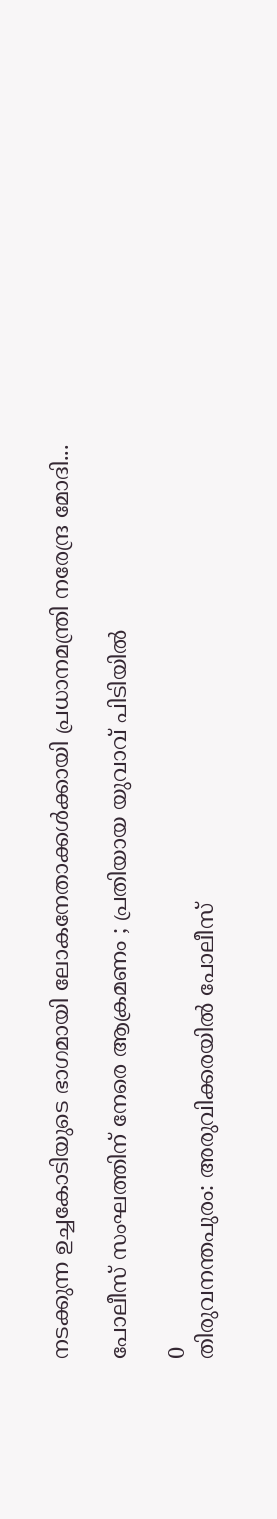നടക്കുന്ന ഉച്ചകോടിയുടെ ഭാഗമായി ലോകനേതാക്കൾക്കായി പ്രധാനമന്ത്രി നരേന്ദ്ര മോദി...

പോലീസ് സംഘത്തിന് നേരെ ആക്രമണം ; പ്രതിയായ യുവാവ് പിടിയിൽ

0
തിരുവനന്തപുരം: അരുവിക്കരയിൽ പോലീസ്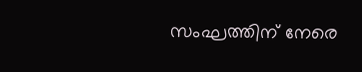സംഘത്തിന് നേരെ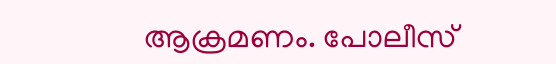ആക്രമണം. പോലീസ്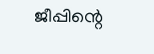ജീപ്പിന്റെ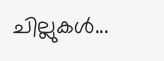ചില്ലുകൾ...